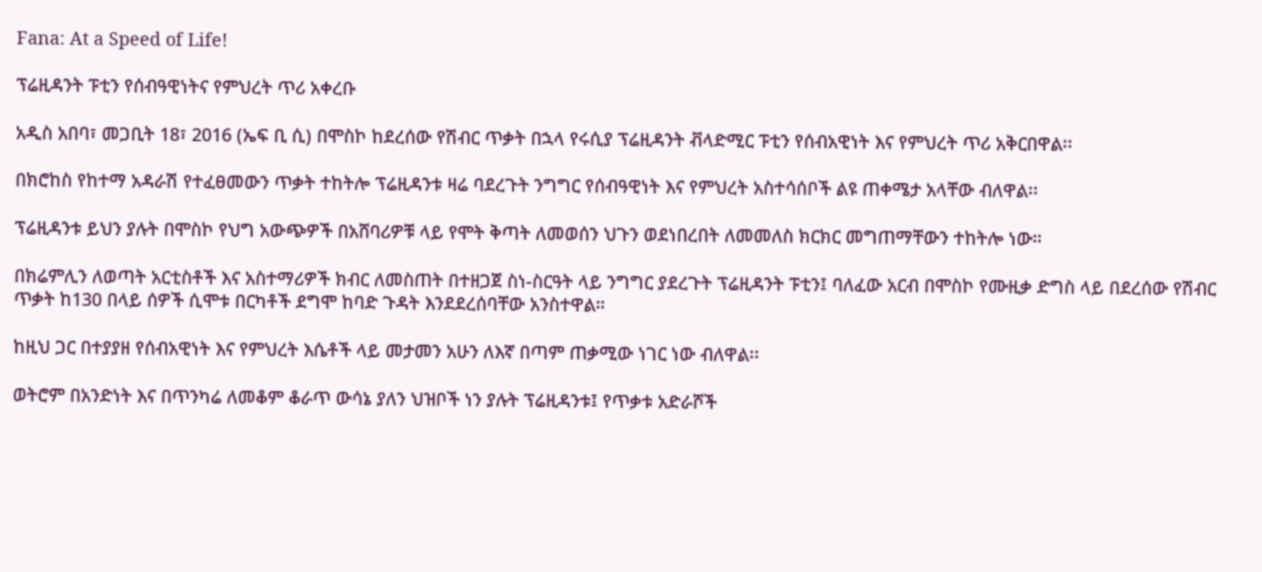Fana: At a Speed of Life!

ፕሬዚዳንት ፑቲን የሰብዓዊነትና የምህረት ጥሪ አቀረቡ

አዲስ አበባ፣ መጋቢት 18፣ 2016 (ኤፍ ቢ ሲ) በሞስኮ ከደረሰው የሽብር ጥቃት በኋላ የሩሲያ ፕሬዚዳንት ቭላድሚር ፑቲን የሰብአዊነት እና የምህረት ጥሪ አቅርበዋል፡፡

በክሮከስ የከተማ አዳራሽ የተፈፀመውን ጥቃት ተከትሎ ፕሬዚዳንቱ ዛሬ ባደረጉት ንግግር የሰብዓዊነት እና የምህረት አስተሳሰቦች ልዩ ጠቀሜታ አላቸው ብለዋል፡፡

ፕሬዚዳንቱ ይህን ያሉት በሞስኮ የህግ አውጭዎች በአሸባሪዎቹ ላይ የሞት ቅጣት ለመወሰን ህጉን ወደነበረበት ለመመለስ ክርክር መግጠማቸውን ተከትሎ ነው።

በክሬምሊን ለወጣት አርቲስቶች እና አስተማሪዎች ክብር ለመስጠት በተዘጋጀ ስነ-ስርዓት ላይ ንግግር ያደረጉት ፕሬዚዳንት ፑቲን፤ ባለፈው አርብ በሞስኮ የሙዚቃ ድግስ ላይ በደረሰው የሽብር ጥቃት ከ130 በላይ ሰዎች ሲሞቱ በርካቶች ደግሞ ከባድ ጉዳት እንደደረሰባቸው አንስተዋል።

ከዚህ ጋር በተያያዘ የሰብአዊነት እና የምህረት እሴቶች ላይ መታመን አሁን ለእኛ በጣም ጠቃሚው ነገር ነው ብለዋል፡፡

ወትሮም በአንድነት እና በጥንካሬ ለመቆም ቆራጥ ውሳኔ ያለን ህዝቦች ነን ያሉት ፕሬዚዳንቱ፤ የጥቃቱ አድራሾች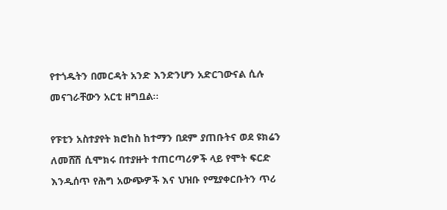የተጎዱትን በመርዳት አንድ እንድንሆን አድርገውናል ሲሉ መናገራቸውን አርቲ ዘግቧል፡፡

የፑቲን አስተያየት ክሮከስ ከተማን በደም ያጠቡትና ወደ ዩክሬን ለመሸሽ ሲሞክሩ በተያዙት ተጠርጣሪዎች ላይ የሞት ፍርድ እንዲሰጥ የሕግ አውጭዎች እና ህዝቡ የሚያቀርቡትን ጥሪ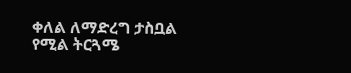ቀለል ለማድረግ ታስቧል የሚል ትርጓሜ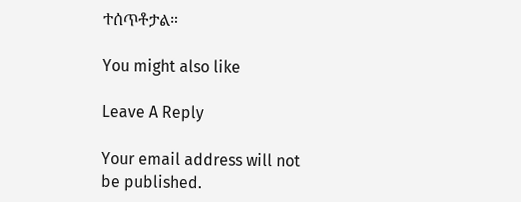ተሰጥቶታል።

You might also like

Leave A Reply

Your email address will not be published.